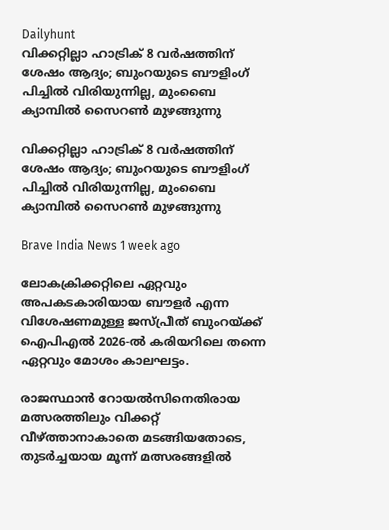Dailyhunt
വിക്കറ്റില്ലാ ഹാട്രിക് 8 വര്‍ഷത്തിന് ശേഷം ആദ്യം; ബുംറയുടെ ബൗളിംഗ് പിച്ചില്‍ വിരിയുന്നില്ല, മുംബൈ ക്യാമ്പില്‍ സൈറണ്‍ മുഴങ്ങുന്നു

വിക്കറ്റില്ലാ ഹാട്രിക് 8 വര്‍ഷത്തിന് ശേഷം ആദ്യം; ബുംറയുടെ ബൗളിംഗ് പിച്ചില്‍ വിരിയുന്നില്ല, മുംബൈ ക്യാമ്പില്‍ സൈറണ്‍ മുഴങ്ങുന്നു

Brave India News 1 week ago

ലോകക്രിക്കറ്റിലെ ഏറ്റവും അപകടകാരിയായ ബൗളർ എന്ന വിശേഷണമുള്ള ജസ്പ്രീത് ബുംറയ്ക്ക് ഐപിഎല്‍ 2026-ല്‍ കരിയറിലെ തന്നെ ഏറ്റവും മോശം കാലഘട്ടം.

രാജസ്ഥാൻ റോയല്‍സിനെതിരായ മത്സരത്തിലും വിക്കറ്റ് വീഴ്ത്താനാകാതെ മടങ്ങിയതോടെ, തുടർച്ചയായ മൂന്ന് മത്സരങ്ങളില്‍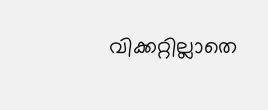വിക്കറ്റില്ലാതെ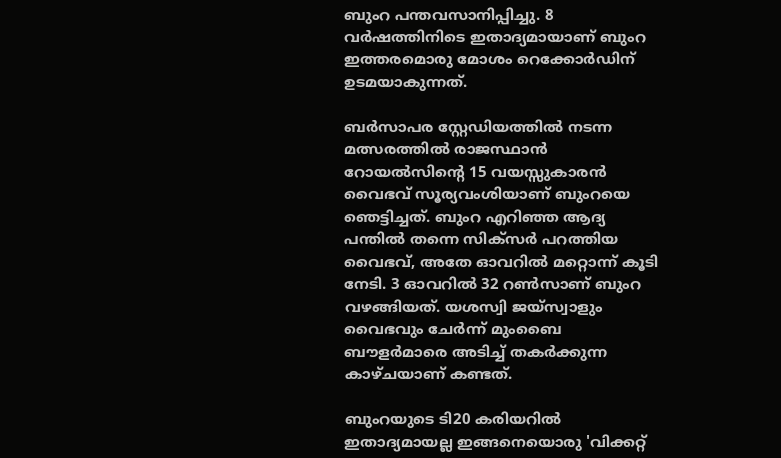ബുംറ പന്തവസാനിപ്പിച്ചു. 8 വർഷത്തിനിടെ ഇതാദ്യമായാണ് ബുംറ ഇത്തരമൊരു മോശം റെക്കോർഡിന് ഉടമയാകുന്നത്.

ബർസാപര സ്റ്റേഡിയത്തില്‍ നടന്ന മത്സരത്തില്‍ രാജസ്ഥാൻ റോയല്‍സിന്റെ 15 വയസ്സുകാരൻ വൈഭവ് സൂര്യവംശിയാണ് ബുംറയെ ഞെട്ടിച്ചത്. ബുംറ എറിഞ്ഞ ആദ്യ പന്തില്‍ തന്നെ സിക്സർ പറത്തിയ വൈഭവ്, അതേ ഓവറില്‍ മറ്റൊന്ന് കൂടി നേടി. 3 ഓവറില്‍ 32 റണ്‍സാണ് ബുംറ വഴങ്ങിയത്. യശസ്വി ജയ്‌സ്വാളും വൈഭവും ചേർന്ന് മുംബൈ ബൗളർമാരെ അടിച്ച്‌ തകർക്കുന്ന കാഴ്ചയാണ് കണ്ടത്.

ബുംറയുടെ ടി20 കരിയറില്‍ ഇതാദ്യമായല്ല ഇങ്ങനെയൊരു 'വിക്കറ്റ്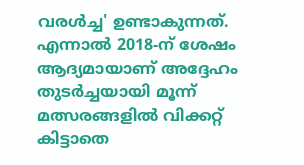വരള്‍ച്ച' ഉണ്ടാകുന്നത്. എന്നാല്‍ 2018-ന് ശേഷം ആദ്യമായാണ് അദ്ദേഹം തുടർച്ചയായി മൂന്ന് മത്സരങ്ങളില്‍ വിക്കറ്റ് കിട്ടാതെ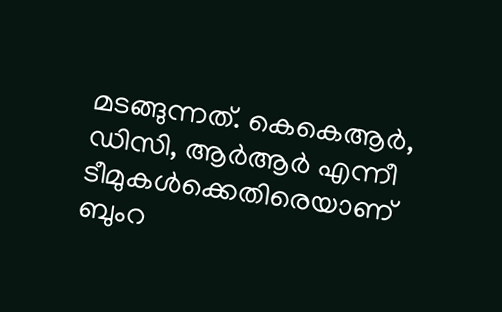മടങ്ങുന്നത്. കെകെആർ, ഡിസി, ആർആർ എന്നീ ടീമുകള്‍ക്കെതിരെയാണ് ബുംറ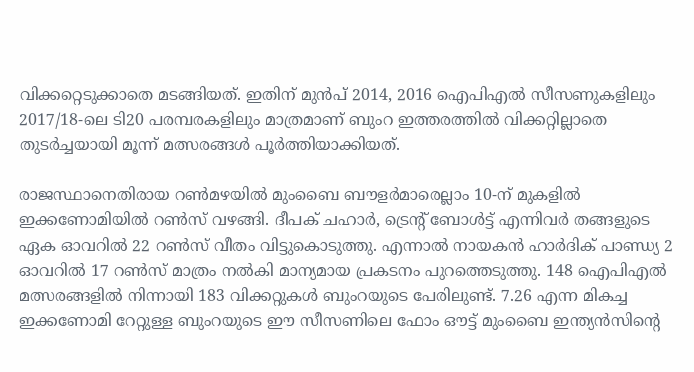വിക്കറ്റെടുക്കാതെ മടങ്ങിയത്. ഇതിന് മുൻപ് 2014, 2016 ഐപിഎല്‍ സീസണുകളിലും 2017/18-ലെ ടി20 പരമ്പരകളിലും മാത്രമാണ് ബുംറ ഇത്തരത്തില്‍ വിക്കറ്റില്ലാതെ തുടർച്ചയായി മൂന്ന് മത്സരങ്ങള്‍ പൂർത്തിയാക്കിയത്.

രാജസ്ഥാനെതിരായ റണ്‍മഴയില്‍ മുംബൈ ബൗളർമാരെല്ലാം 10-ന് മുകളില്‍ ഇക്കണോമിയില്‍ റണ്‍സ് വഴങ്ങി. ദീപക് ചഹാർ, ട്രെന്റ് ബോള്‍ട്ട് എന്നിവർ തങ്ങളുടെ ഏക ഓവറില്‍ 22 റണ്‍സ് വീതം വിട്ടുകൊടുത്തു. എന്നാല്‍ നായകൻ ഹാർദിക് പാണ്ഡ്യ 2 ഓവറില്‍ 17 റണ്‍സ് മാത്രം നല്‍കി മാന്യമായ പ്രകടനം പുറത്തെടുത്തു. 148 ഐപിഎല്‍ മത്സരങ്ങളില്‍ നിന്നായി 183 വിക്കറ്റുകള്‍ ബുംറയുടെ പേരിലുണ്ട്. 7.26 എന്ന മികച്ച ഇക്കണോമി റേറ്റുള്ള ബുംറയുടെ ഈ സീസണിലെ ഫോം ഔട്ട് മുംബൈ ഇന്ത്യൻസിന്റെ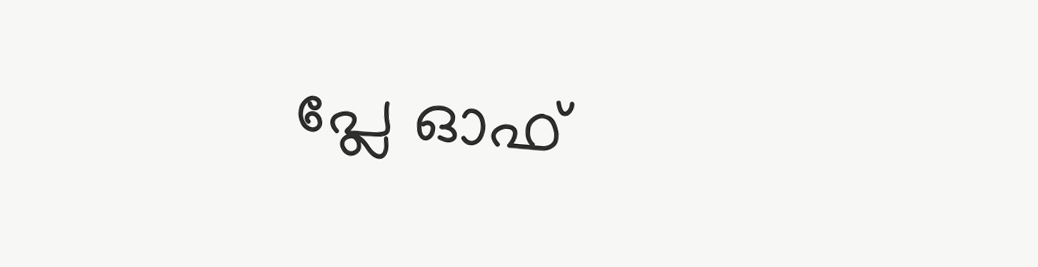പ്ലേ ഓഫ്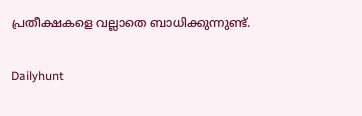പ്രതീക്ഷകളെ വല്ലാതെ ബാധിക്കുന്നുണ്ട്.

Dailyhunt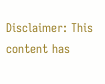Disclaimer: This content has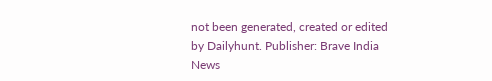not been generated, created or edited by Dailyhunt. Publisher: Brave India News